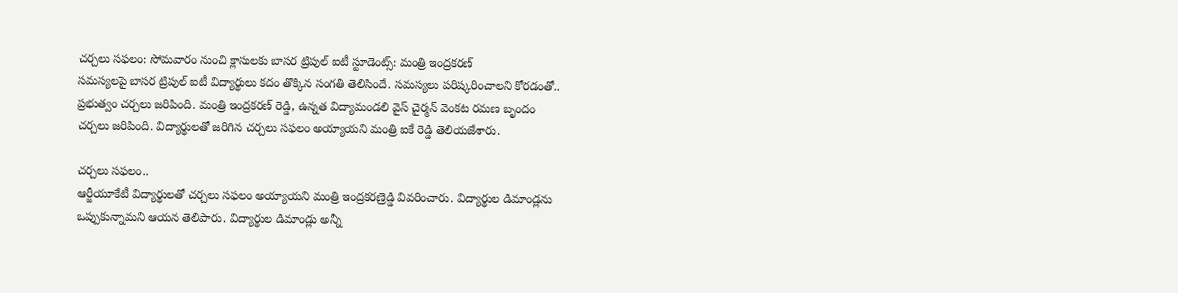చర్చలు సఫలం: సోమవారం నుంచి క్లాసులకు బాసర ట్రిపుల్ ఐటీ స్టూడెంట్స్: మంత్రి ఇంద్రకరణ్
సమస్యలపై బాసర ట్రిపుల్ ఐటీ విద్యార్థులు కదం తొక్కిన సంగతి తెలిసిందే. సమస్యలు పరిష్కరించాలని కోరడంతో.. ప్రభుత్వం చర్చలు జరిపింది. మంత్రి ఇంద్రకరణ్ రెడ్డి, ఉన్నత విద్యామండలి వైస్ చైర్మన్ వెంకట రమణ బృందం చర్చలు జరిపింది. విద్యార్థులతో జరిగిన చర్చలు సఫలం అయ్యాయని మంత్రి ఐకే రెడ్డి తెలియజేశారు.

చర్చలు సఫలం..
ఆర్జీయూకేటీ విద్యార్థులతో చర్చలు సఫలం అయ్యాయని మంత్రి ఇంద్రకరణ్రెడ్డి వివరించారు. విద్యార్థుల డిమాండ్లను ఒప్పుకున్నామని ఆయన తెలిపారు. విద్యార్థుల డిమాండ్లు అన్నీ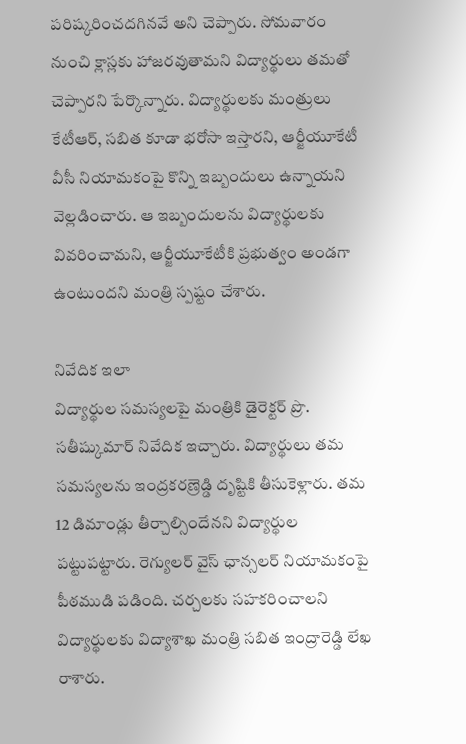పరిష్కరించదగినవే అని చెప్పారు. సోమవారం నుంచి క్లాస్లకు హాజరవుతామని విద్యార్థులు తమతో చెప్పారని పేర్కొన్నారు. విద్యార్థులకు మంత్రులు కేటీఆర్, సబిత కూడా భరోసా ఇస్తారని, ఆర్జీయూకేటీ వీసీ నియామకంపై కొన్ని ఇబ్బందులు ఉన్నాయని వెల్లడించారు. ఆ ఇబ్బందులను విద్యార్థులకు వివరించామని, ఆర్జీయూకేటీకి ప్రభుత్వం అండగా ఉంటుందని మంత్రి స్పష్టం చేశారు.

నివేదిక ఇలా
విద్యార్థుల సమస్యలపై మంత్రికి డైరెక్టర్ ప్రొ. సతీష్కుమార్ నివేదిక ఇచ్చారు. విద్యార్థులు తమ సమస్యలను ఇంద్రకరణ్రెడ్డి దృష్టికి తీసుకెళ్లారు. తమ 12 డిమాండ్లు తీర్చాల్సిందేనని విద్యార్థుల పట్టుపట్టారు. రెగ్యులర్ వైస్ ఛాన్సలర్ నియామకంపై పీఠముడి పడింది. చర్చలకు సహకరించాలని విద్యార్థులకు విద్యాశాఖ మంత్రి సబిత ఇంద్రారెడ్డి లేఖ రాశారు.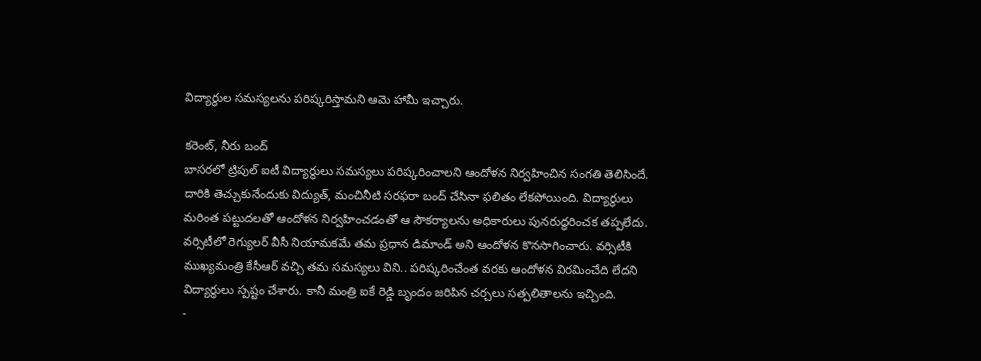విద్యార్థుల సమస్యలను పరిష్కరిస్తామని ఆమె హామీ ఇచ్చారు.

కరెంట్, నీరు బంద్
బాసరలో ట్రిపుల్ ఐటీ విద్యార్థులు సమస్యలు పరిష్కరించాలని ఆందోళన నిర్వహించిన సంగతి తెలిసిందే. దారికి తెచ్చుకునేందుకు విద్యుత్, మంచినీటి సరఫరా బంద్ చేసినా ఫలితం లేకపోయింది. విద్యార్థులు మరింత పట్టుదలతో ఆందోళన నిర్వహించడంతో ఆ సౌకర్యాలను అధికారులు పునరుద్ధరించక తప్పలేదు. వర్సిటీలో రెగ్యులర్ వీసీ నియామకమే తమ ప్రధాన డిమాండ్ అని ఆందోళన కొనసాగించారు. వర్సిటీకి ముఖ్యమంత్రి కేసీఆర్ వచ్చి తమ సమస్యలు విని.. పరిష్కరించేంత వరకు ఆందోళన విరమించేది లేదని విద్యార్థులు స్పష్టం చేశారు. కానీ మంత్రి ఐకే రెడ్డి బృందం జరిపిన చర్చలు సత్పలితాలను ఇచ్చింది.
-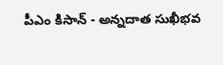పీఎం కిసాన్ - అన్నదాత సుఖీభవ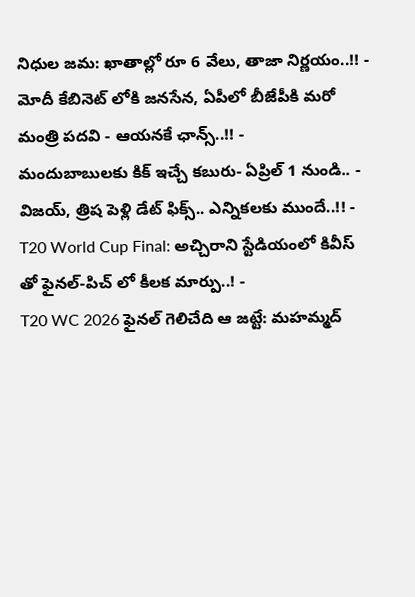నిధుల జమ: ఖాతాల్లో రూ 6 వేలు, తాజా నిర్ణయం..!! -
మోదీ కేబినెట్ లోకి జనసేన, ఏపీలో బీజేపీకి మరో మంత్రి పదవి - ఆయనకే ఛాన్స్..!! -
మందుబాబులకు కిక్ ఇచ్చే కబురు- ఏప్రిల్ 1 నుండి.. -
విజయ్, త్రిష పెళ్లి డేట్ ఫిక్స్.. ఎన్నికలకు ముందే..!! -
T20 World Cup Final: అచ్చిరాని స్టేడియంలో కివీస్ తో ఫైనల్-పిచ్ లో కీలక మార్పు..! -
T20 WC 2026 ఫైనల్ గెలిచేది ఆ జట్టే: మహమ్మద్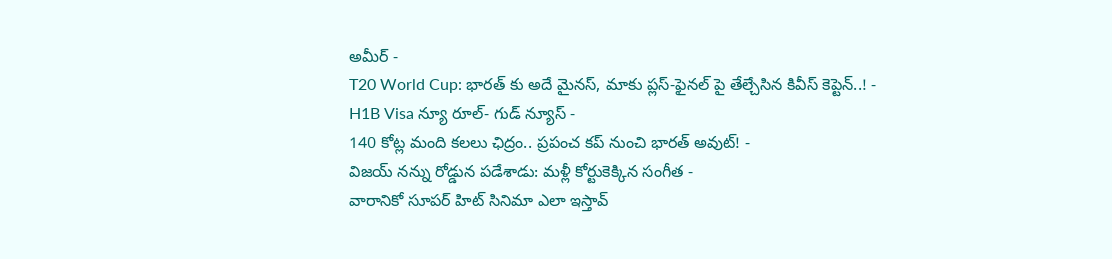అమీర్ -
T20 World Cup: భారత్ కు అదే మైనస్, మాకు ప్లస్-ఫైనల్ పై తేల్చేసిన కివీస్ కెప్టెన్..! -
H1B Visa న్యూ రూల్- గుడ్ న్యూస్ -
140 కోట్ల మంది కలలు ఛిద్రం.. ప్రపంచ కప్ నుంచి భారత్ అవుట్! -
విజయ్ నన్ను రోడ్డున పడేశాడు: మళ్లీ కోర్టుకెక్కిన సంగీత -
వారానికో సూపర్ హిట్ సినిమా ఎలా ఇస్తావ్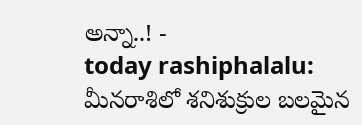అన్నా..! -
today rashiphalalu: మీనరాశిలో శనిశుక్రుల బలమైన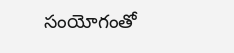సంయోగంతో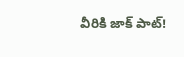వీరికి జాక్ పాట్!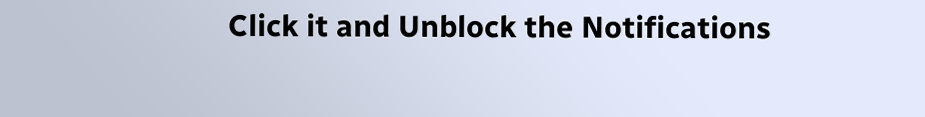Click it and Unblock the Notifications